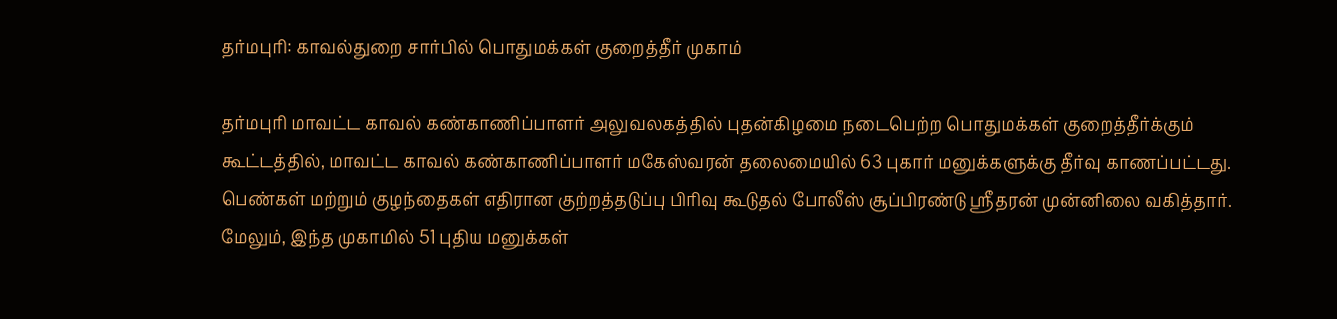தர்மபுரி: காவல்துறை சார்பில் பொதுமக்கள் குறைத்தீர் முகாம்

தர்மபுரி மாவட்ட காவல் கண்காணிப்பாளர் அலுவலகத்தில் புதன்கிழமை நடைபெற்ற பொதுமக்கள் குறைத்தீர்க்கும் கூட்டத்தில், மாவட்ட காவல் கண்காணிப்பாளர் மகேஸ்வரன் தலைமையில் 63 புகார் மனுக்களுக்கு தீர்வு காணப்பட்டது. பெண்கள் மற்றும் குழந்தைகள் எதிரான குற்றத்தடுப்பு பிரிவு கூடுதல் போலீஸ் சூப்பிரண்டு ஸ்ரீதரன் முன்னிலை வகித்தார். மேலும், இந்த முகாமில் 51 புதிய மனுக்கள்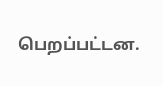பெறப்பட்டன.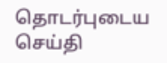தொடர்புடைய செய்தி